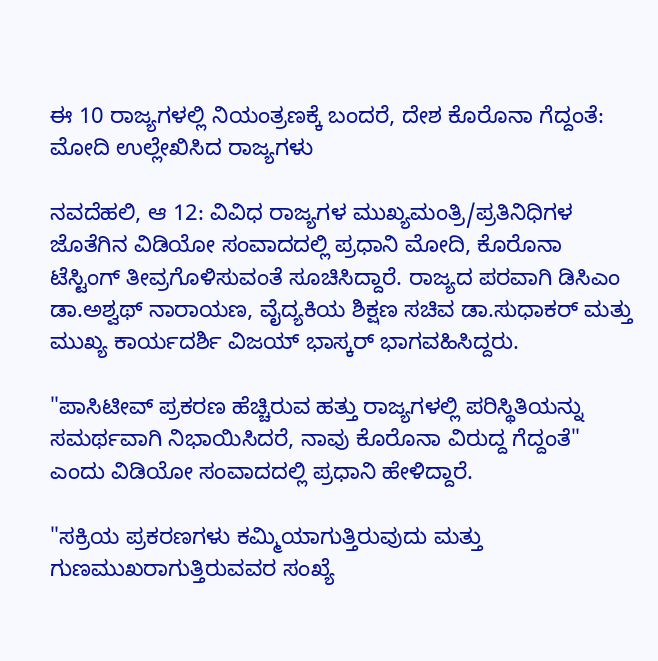ಈ 10 ರಾಜ್ಯಗಳಲ್ಲಿ ನಿಯಂತ್ರಣಕ್ಕೆ ಬಂದರೆ, ದೇಶ ಕೊರೊನಾ ಗೆದ್ದಂತೆ: ಮೋದಿ ಉಲ್ಲೇಖಿಸಿದ ರಾಜ್ಯಗಳು

ನವದೆಹಲಿ, ಆ 12: ವಿವಿಧ ರಾಜ್ಯಗಳ ಮುಖ್ಯಮಂತ್ರಿ/ಪ್ರತಿನಿಧಿಗಳ ಜೊತೆಗಿನ ವಿಡಿಯೋ ಸಂವಾದದಲ್ಲಿ ಪ್ರಧಾನಿ ಮೋದಿ, ಕೊರೊನಾ ಟೆಸ್ಟಿಂಗ್ ತೀವ್ರಗೊಳಿಸುವಂತೆ ಸೂಚಿಸಿದ್ದಾರೆ. ರಾಜ್ಯದ ಪರವಾಗಿ ಡಿಸಿಎಂ ಡಾ.ಅಶ್ವಥ್ ನಾರಾಯಣ, ವೈದ್ಯಕಿಯ ಶಿಕ್ಷಣ ಸಚಿವ ಡಾ.ಸುಧಾಕರ್ ಮತ್ತು ಮುಖ್ಯ ಕಾರ್ಯದರ್ಶಿ ವಿಜಯ್ ಭಾಸ್ಕರ್ ಭಾಗವಹಿಸಿದ್ದರು.

"ಪಾಸಿಟೀವ್ ಪ್ರಕರಣ ಹೆಚ್ಚಿರುವ ಹತ್ತು ರಾಜ್ಯಗಳಲ್ಲಿ ಪರಿಸ್ಥಿತಿಯನ್ನು ಸಮರ್ಥವಾಗಿ ನಿಭಾಯಿಸಿದರೆ, ನಾವು ಕೊರೊನಾ ವಿರುದ್ದ ಗೆದ್ದಂತೆ" ಎಂದು ವಿಡಿಯೋ ಸಂವಾದದಲ್ಲಿ ಪ್ರಧಾನಿ ಹೇಳಿದ್ದಾರೆ.

"ಸಕ್ರಿಯ ಪ್ರಕರಣಗಳು ಕಮ್ಮಿಯಾಗುತ್ತಿರುವುದು ಮತ್ತು ಗುಣಮುಖರಾಗುತ್ತಿರುವವರ ಸಂಖ್ಯೆ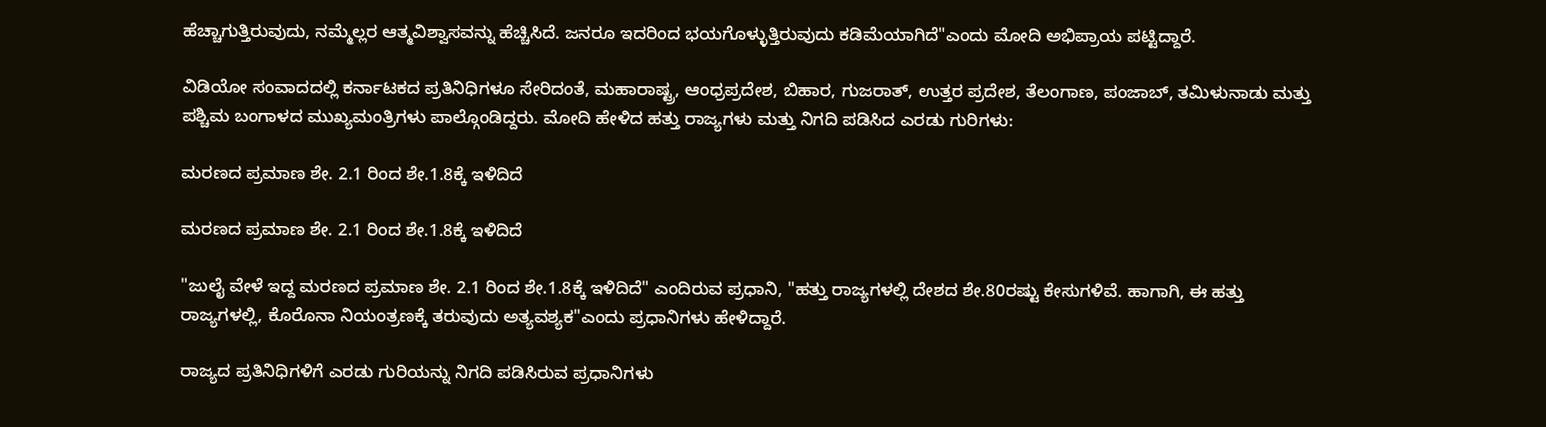ಹೆಚ್ಚಾಗುತ್ತಿರುವುದು, ನಮ್ಮೆಲ್ಲರ ಆತ್ಮವಿಶ್ವಾಸವನ್ನು ಹೆಚ್ಚಿಸಿದೆ. ಜನರೂ ಇದರಿಂದ ಭಯಗೊಳ್ಳುತ್ತಿರುವುದು ಕಡಿಮೆಯಾಗಿದೆ"ಎಂದು ಮೋದಿ ಅಭಿಪ್ರಾಯ ಪಟ್ಟಿದ್ದಾರೆ.

ವಿಡಿಯೋ ಸಂವಾದದಲ್ಲಿ ಕರ್ನಾಟಕದ ಪ್ರತಿನಿಧಿಗಳೂ ಸೇರಿದಂತೆ, ಮಹಾರಾಷ್ಟ್ರ, ಆಂಧ್ರಪ್ರದೇಶ, ಬಿಹಾರ, ಗುಜರಾತ್‌, ಉತ್ತರ ಪ್ರದೇಶ, ತೆಲಂಗಾಣ, ಪಂಜಾಬ್‌, ತಮಿಳುನಾಡು ಮತ್ತು ಪಶ್ಚಿಮ ಬಂಗಾಳದ ಮುಖ್ಯಮಂತ್ರಿಗಳು ಪಾಲ್ಗೊಂಡಿದ್ದರು. ಮೋದಿ ಹೇಳಿದ ಹತ್ತು ರಾಜ್ಯಗಳು ಮತ್ತು ನಿಗದಿ ಪಡಿಸಿದ ಎರಡು ಗುರಿಗಳು:

ಮರಣದ ಪ್ರಮಾಣ ಶೇ. 2.1 ರಿಂದ ಶೇ.1.8ಕ್ಕೆ ಇಳಿದಿದೆ

ಮರಣದ ಪ್ರಮಾಣ ಶೇ. 2.1 ರಿಂದ ಶೇ.1.8ಕ್ಕೆ ಇಳಿದಿದೆ

"ಜುಲೈ ವೇಳೆ ಇದ್ದ ಮರಣದ ಪ್ರಮಾಣ ಶೇ. 2.1 ರಿಂದ ಶೇ.1.8ಕ್ಕೆ ಇಳಿದಿದೆ" ಎಂದಿರುವ ಪ್ರಧಾನಿ, "ಹತ್ತು ರಾಜ್ಯಗಳಲ್ಲಿ ದೇಶದ ಶೇ.80ರಷ್ಟು ಕೇಸುಗಳಿವೆ. ಹಾಗಾಗಿ, ಈ ಹತ್ತು ರಾಜ್ಯಗಳಲ್ಲಿ, ಕೊರೊನಾ ನಿಯಂತ್ರಣಕ್ಕೆ ತರುವುದು ಅತ್ಯವಶ್ಯಕ"ಎಂದು ಪ್ರಧಾನಿಗಳು ಹೇಳಿದ್ದಾರೆ.

ರಾಜ್ಯದ ಪ್ರತಿನಿಧಿಗಳಿಗೆ ಎರಡು ಗುರಿಯನ್ನು ನಿಗದಿ ಪಡಿಸಿರುವ ಪ್ರಧಾನಿಗಳು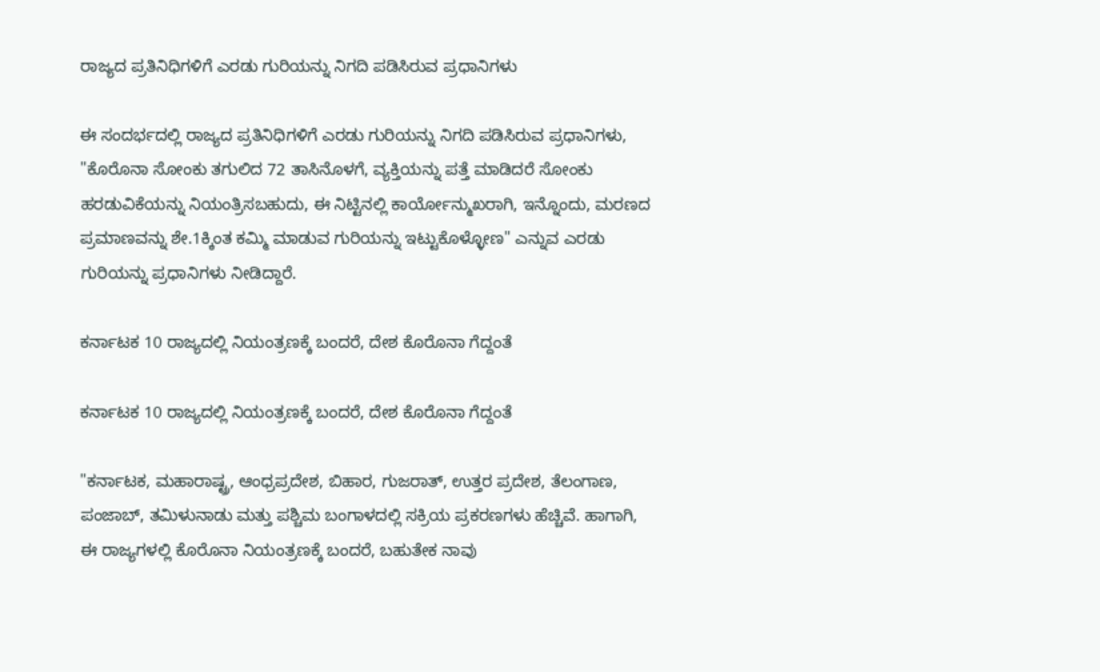ರಾಜ್ಯದ ಪ್ರತಿನಿಧಿಗಳಿಗೆ ಎರಡು ಗುರಿಯನ್ನು ನಿಗದಿ ಪಡಿಸಿರುವ ಪ್ರಧಾನಿಗಳು

ಈ ಸಂದರ್ಭದಲ್ಲಿ ರಾಜ್ಯದ ಪ್ರತಿನಿಧಿಗಳಿಗೆ ಎರಡು ಗುರಿಯನ್ನು ನಿಗದಿ ಪಡಿಸಿರುವ ಪ್ರಧಾನಿಗಳು, "ಕೊರೊನಾ ಸೋಂಕು ತಗುಲಿದ 72 ತಾಸಿನೊಳಗೆ, ವ್ಯಕ್ತಿಯನ್ನು ಪತ್ತೆ ಮಾಡಿದರೆ ಸೋಂಕು ಹರಡುವಿಕೆಯನ್ನು ನಿಯಂತ್ರಿಸಬಹುದು, ಈ ನಿಟ್ಟಿನಲ್ಲಿ ಕಾರ್ಯೋನ್ಮುಖರಾಗಿ, ಇನ್ನೊಂದು, ಮರಣದ ಪ್ರಮಾಣವನ್ನು ಶೇ.1ಕ್ಕಿಂತ ಕಮ್ಮಿ ಮಾಡುವ ಗುರಿಯನ್ನು ಇಟ್ಟುಕೊಳ್ಳೋಣ" ಎನ್ನುವ ಎರಡು ಗುರಿಯನ್ನು ಪ್ರಧಾನಿಗಳು ನೀಡಿದ್ದಾರೆ.

ಕರ್ನಾಟಕ 10 ರಾಜ್ಯದಲ್ಲಿ ನಿಯಂತ್ರಣಕ್ಕೆ ಬಂದರೆ, ದೇಶ ಕೊರೊನಾ ಗೆದ್ದಂತೆ

ಕರ್ನಾಟಕ 10 ರಾಜ್ಯದಲ್ಲಿ ನಿಯಂತ್ರಣಕ್ಕೆ ಬಂದರೆ, ದೇಶ ಕೊರೊನಾ ಗೆದ್ದಂತೆ

"ಕರ್ನಾಟಕ, ಮಹಾರಾಷ್ಟ್ರ, ಆಂಧ್ರಪ್ರದೇಶ, ಬಿಹಾರ, ಗುಜರಾತ್‌, ಉತ್ತರ ಪ್ರದೇಶ, ತೆಲಂಗಾಣ, ಪಂಜಾಬ್‌, ತಮಿಳುನಾಡು ಮತ್ತು ಪಶ್ಚಿಮ ಬಂಗಾಳದಲ್ಲಿ ಸಕ್ರಿಯ ಪ್ರಕರಣಗಳು ಹೆಚ್ಚಿವೆ. ಹಾಗಾಗಿ, ಈ ರಾಜ್ಯಗಳಲ್ಲಿ ಕೊರೊನಾ ನಿಯಂತ್ರಣಕ್ಕೆ ಬಂದರೆ, ಬಹುತೇಕ ನಾವು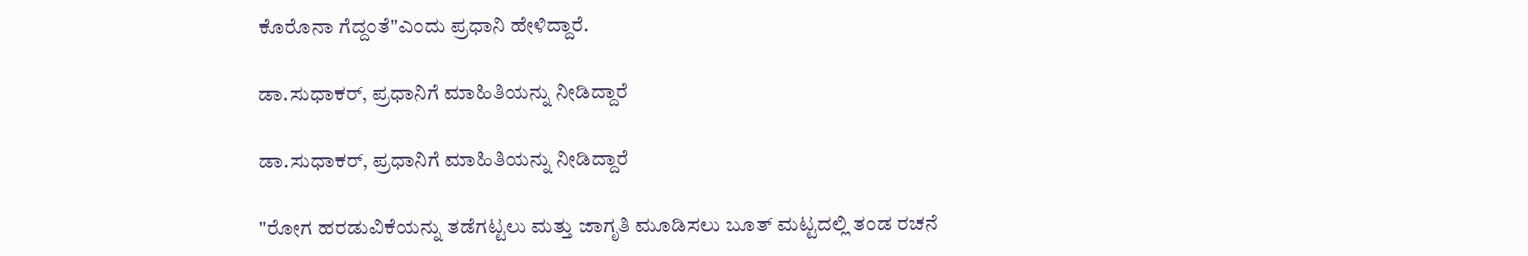ಕೊರೊನಾ ಗೆದ್ದಂತೆ"ಎಂದು ಪ್ರಧಾನಿ ಹೇಳಿದ್ದಾರೆ.

ಡಾ.ಸುಧಾಕರ್, ಪ್ರಧಾನಿಗೆ ಮಾಹಿತಿಯನ್ನು ನೀಡಿದ್ದಾರೆ

ಡಾ.ಸುಧಾಕರ್, ಪ್ರಧಾನಿಗೆ ಮಾಹಿತಿಯನ್ನು ನೀಡಿದ್ದಾರೆ

"ರೋಗ ಹರಡುವಿಕೆಯನ್ನು ತಡೆಗಟ್ಟಲು ಮತ್ತು ಜಾಗೃತಿ ಮೂಡಿಸಲು ಬೂತ್ ಮಟ್ಟದಲ್ಲಿ ತಂಡ ರಚನೆ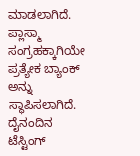ಮಾಡಲಾಗಿದೆ. ಪ್ಲಾಸ್ಮಾ ಸಂಗ್ರಹಕ್ಕಾಗಿಯೇ ಪ್ರತ್ಯೇಕ ಬ್ಯಾಂಕ್ ಅನ್ನು ಸ್ಥಾಪಿಸಲಾಗಿದೆ. ದೈನಂದಿನ ಟೆಸ್ಟಿಂಗ್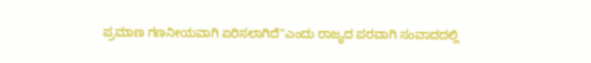ಪ್ರಮಾಣ ಗಣನೀಯವಾಗಿ ಏರಿಸಲಾಗಿದೆ"ಎಂದು ರಾಜ್ಯದ ಪರವಾಗಿ ಸಂವಾದದಲ್ಲಿ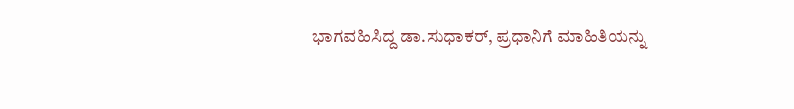ಭಾಗವಹಿಸಿದ್ದ ಡಾ.ಸುಧಾಕರ್, ಪ್ರಧಾನಿಗೆ ಮಾಹಿತಿಯನ್ನು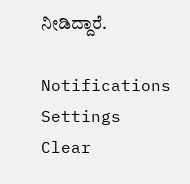ನೀಡಿದ್ದಾರೆ.

Notifications
Settings
Clear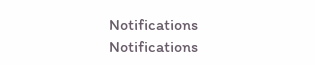Notifications
Notifications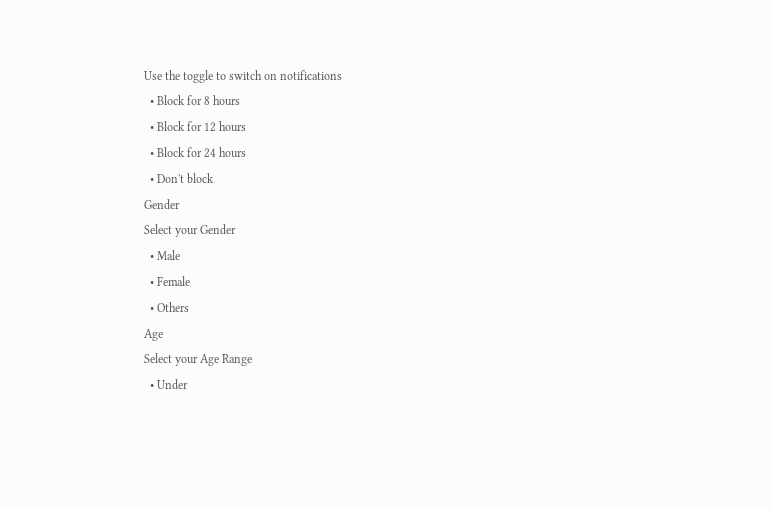Use the toggle to switch on notifications
  • Block for 8 hours
  • Block for 12 hours
  • Block for 24 hours
  • Don't block
Gender
Select your Gender
  • Male
  • Female
  • Others
Age
Select your Age Range
  • Under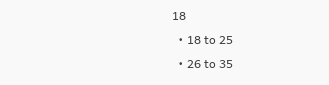18
  • 18 to 25
  • 26 to 35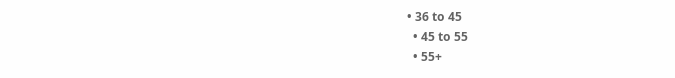• 36 to 45
  • 45 to 55
  • 55+